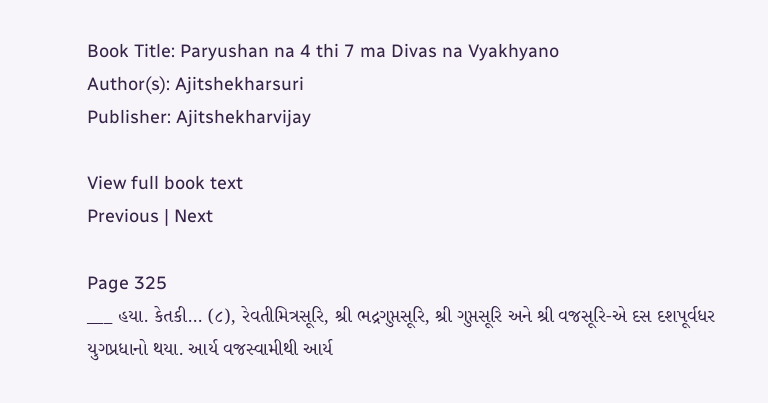Book Title: Paryushan na 4 thi 7 ma Divas na Vyakhyano
Author(s): Ajitshekharsuri
Publisher: Ajitshekharvijay

View full book text
Previous | Next

Page 325
___ હયા. કેતકી... (૮), રેવતીમિત્રસૂરિ, શ્રી ભદ્રગુપ્તસૂરિ, શ્રી ગુપ્તસૂરિ અને શ્રી વજસૂરિ-એ દસ દશપૂર્વધર યુગપ્રધાનો થયા. આર્ય વજસ્વામીથી આર્ય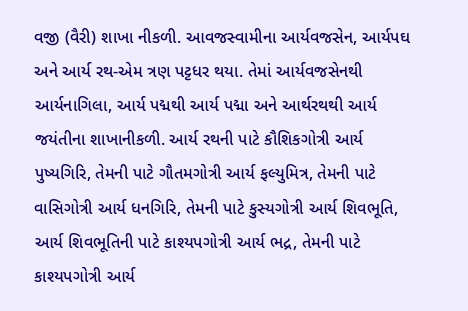વજી (વૈરી) શાખા નીકળી. આવજસ્વામીના આર્યવજસેન, આર્યપઘ અને આર્ય રથ-એમ ત્રણ પટ્ટધર થયા. તેમાં આર્યવજસેનથી આર્યનાગિલા, આર્ય પદ્મથી આર્ય પદ્મા અને આર્થરથથી આર્ય જયંતીના શાખાનીકળી. આર્ય રથની પાટે કૌશિકગોત્રી આર્ય પુષ્યગિરિ, તેમની પાટે ગૌતમગોત્રી આર્ય ફલ્યુમિત્ર, તેમની પાટે વાસિગોત્રી આર્ય ધનગિરિ, તેમની પાટે કુસ્યગોત્રી આર્ય શિવભૂતિ, આર્ય શિવભૂતિની પાટે કાશ્યપગોત્રી આર્ય ભદ્ર, તેમની પાટે કાશ્યપગોત્રી આર્ય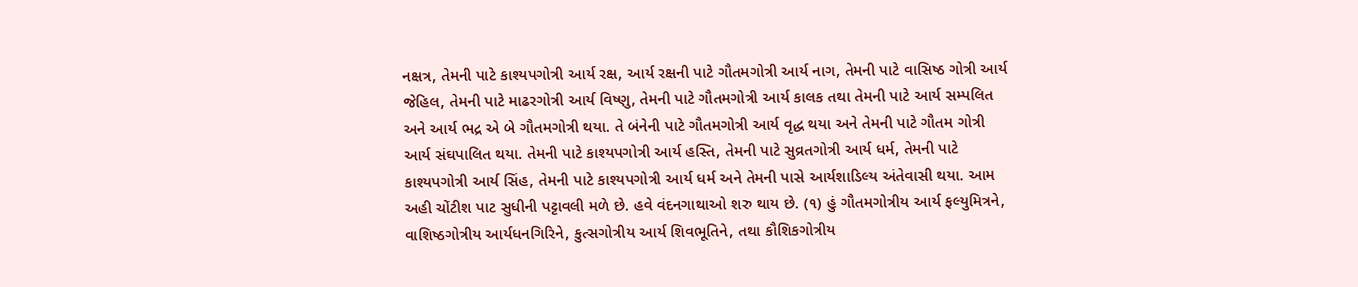નક્ષત્ર, તેમની પાટે કાશ્યપગોત્રી આર્ય રક્ષ, આર્ય રક્ષની પાટે ગૌતમગોત્રી આર્ય નાગ, તેમની પાટે વાસિષ્ઠ ગોત્રી આર્ય જેહિલ, તેમની પાટે માઢરગોત્રી આર્ય વિષ્ણુ, તેમની પાટે ગૌતમગોત્રી આર્ય કાલક તથા તેમની પાટે આર્ય સમ્પલિત અને આર્ય ભદ્ર એ બે ગૌતમગોત્રી થયા. તે બંનેની પાટે ગૌતમગોત્રી આર્ય વૃદ્ધ થયા અને તેમની પાટે ગૌતમ ગોત્રી આર્ય સંઘપાલિત થયા. તેમની પાટે કાશ્યપગોત્રી આર્ય હસ્તિ, તેમની પાટે સુવ્રતગોત્રી આર્ય ધર્મ, તેમની પાટે કાશ્યપગોત્રી આર્ય સિંહ, તેમની પાટે કાશ્યપગોત્રી આર્ય ધર્મ અને તેમની પાસે આર્યશાડિલ્ય અંતેવાસી થયા. આમ અહી ચોંટીશ પાટ સુધીની પટ્ટાવલી મળે છે. હવે વંદનગાથાઓ શરુ થાય છે. (૧) હું ગૌતમગોત્રીય આર્ય ફલ્યુમિત્રને, વાશિષ્ઠગોત્રીય આર્યધનગિરિને, કુત્સગોત્રીય આર્ય શિવભૂતિને, તથા કૌશિકગોત્રીય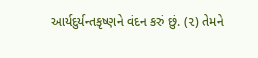આર્યદુર્યન્તકૃષ્ણને વંદન કરું છું. (૨) તેમને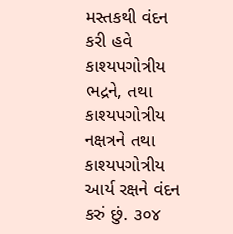મસ્તકથી વંદન કરી હવે કાશ્યપગોત્રીય ભદ્રને, તથા કાશ્યપગોત્રીય નક્ષત્રને તથા કાશ્યપગોત્રીય આર્ય રક્ષને વંદન કરું છું. ૩૦૪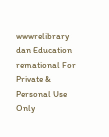wwwrelibrary dan Education remational For Private & Personal Use Only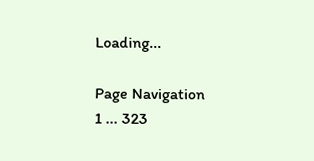Loading...

Page Navigation
1 ... 323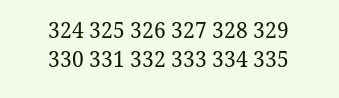324 325 326 327 328 329 330 331 332 333 334 335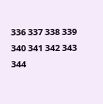336 337 338 339 340 341 342 343 344